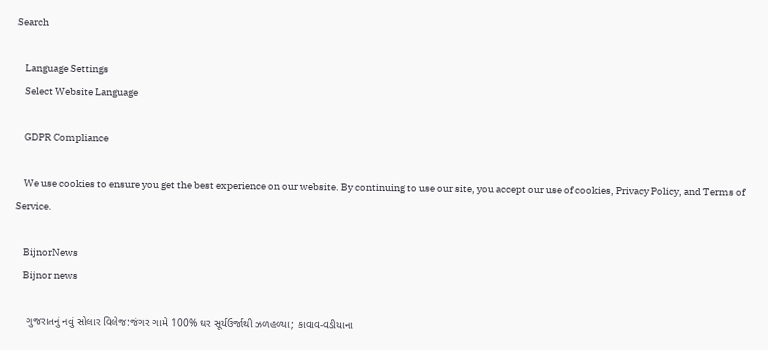Search

    Language Settings
    Select Website Language

    GDPR Compliance

    We use cookies to ensure you get the best experience on our website. By continuing to use our site, you accept our use of cookies, Privacy Policy, and Terms of Service.

    BijnorNews
    Bijnor news

    ગુજરાતનું નવું સોલાર વિલેજ:જંગર ગામે 100% ઘર સૂર્યઉર્જાથી ઝળહળ્યા; કાવાવ-વડીયાના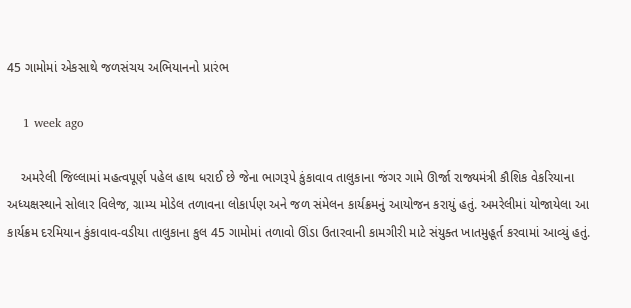45 ગામોમાં એકસાથે જળસંચય અભિયાનનો પ્રારંભ

    1 week ago

    અમરેલી જિલ્લામાં મહત્વપૂર્ણ પહેલ હાથ ધરાઈ છે જેના ભાગરૂપે કુંકાવાવ તાલુકાના જંગર ગામે ઊર્જા રાજ્યમંત્રી કૌશિક વેકરિયાના અધ્યક્ષસ્થાને સોલાર વિલેજ, ગ્રામ્ય મોડેલ તળાવના લોકાર્પણ અને જળ સંમેલન કાર્યક્રમનું આયોજન કરાયું હતું. અમરેલીમાં યોજાયેલા આ કાર્યક્રમ દરમિયાન કુંકાવાવ-વડીયા તાલુકાના કુલ 45 ગામોમાં તળાવો ઊંડા ઉતારવાની કામગીરી માટે સંયુક્ત ખાતમુહૂર્ત કરવામાં આવ્યું હતું.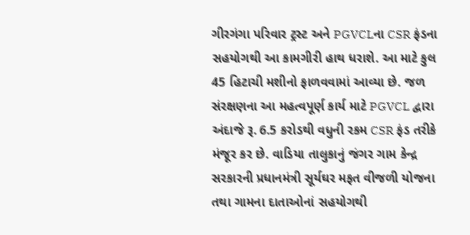ગીરગંગા પરિવાર ટ્રસ્ટ અને PGVCLના CSR ફંડના સહયોગથી આ કામગીરી હાથ ધરાશે. આ માટે કુલ 45 હિટાચી મશીનો ફાળવવામાં આવ્યા છે. જળ સંરક્ષણના આ મહત્વપૂર્ણ કાર્ય માટે PGVCL દ્વારા અંદાજે રૂ. 6.5 કરોડથી વધુની રકમ CSR ફંડ તરીકે મંજૂર કર છે. વાડિયા તાલુકાનું જંગર ગામ કેન્દ્ર સરકારની પ્રધાનમંત્રી સૂર્યઘર મફત વીજળી યોજના તથા ગામના દાતાઓનાં સહયોગથી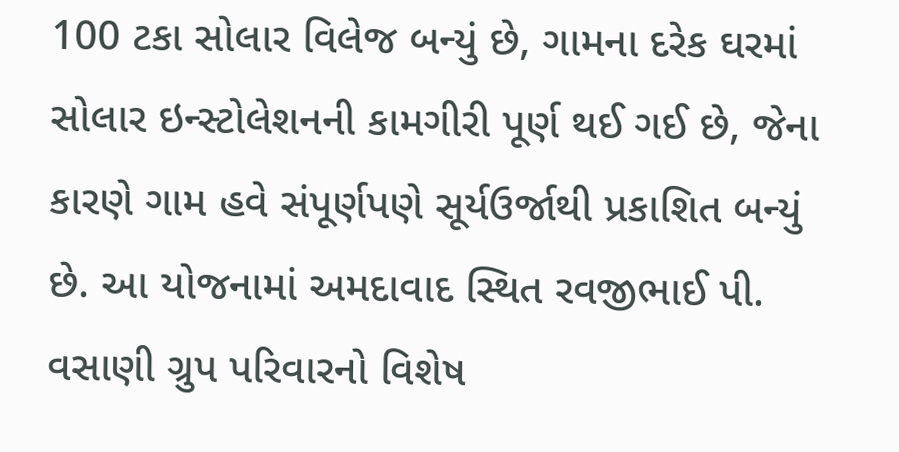100 ટકા સોલાર વિલેજ બન્યું છે, ગામના દરેક ઘરમાં સોલાર ઇન્સ્ટોલેશનની કામગીરી પૂર્ણ થઈ ગઈ છે, જેના કારણે ગામ હવે સંપૂર્ણપણે સૂર્યઉર્જાથી પ્રકાશિત બન્યું છે. આ યોજનામાં અમદાવાદ સ્થિત રવજીભાઈ પી. વસાણી ગ્રુપ પરિવારનો વિશેષ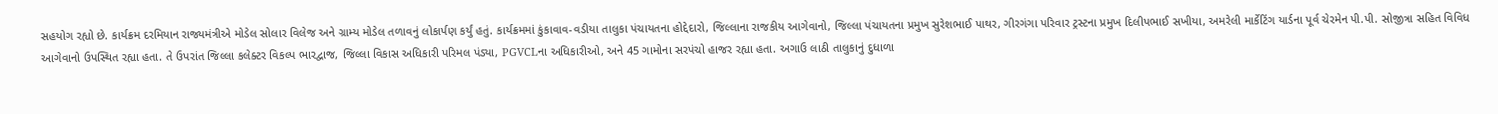સહયોગ રહ્યો છે. કાર્યક્રમ દરમિયાન રાજ્યમંત્રીએ મોડેલ સોલાર વિલેજ અને ગ્રામ્ય મોડેલ તળાવનું લોકાર્પણ કર્યું હતું. કાર્યક્રમમાં કુંકાવાવ-વડીયા તાલુકા પંચાયતના હોદ્દેદારો, જિલ્લાના રાજકીય આગેવાનો, જિલ્લા પંચાયતના પ્રમુખ સુરેશભાઈ પાથર, ગીરગંગા પરિવાર ટ્રસ્ટના પ્રમુખ દિલીપભાઈ સખીયા, અમરેલી માર્કેટિંગ યાર્ડના પૂર્વ ચેરમેન પી.પી. સોજીત્રા સહિત વિવિધ આગેવાનો ઉપસ્થિત રહ્યા હતા. તે ઉપરાંત જિલ્લા કલેક્ટર વિકલ્પ ભારદ્વાજ, જિલ્લા વિકાસ અધિકારી પરિમલ પંડ્યા, PGVCLના અધિકારીઓ, અને 45 ગામોના સરપંચો હાજર રહ્યા હતા. અગાઉ લાઠી તાલુકાનું દુધાળા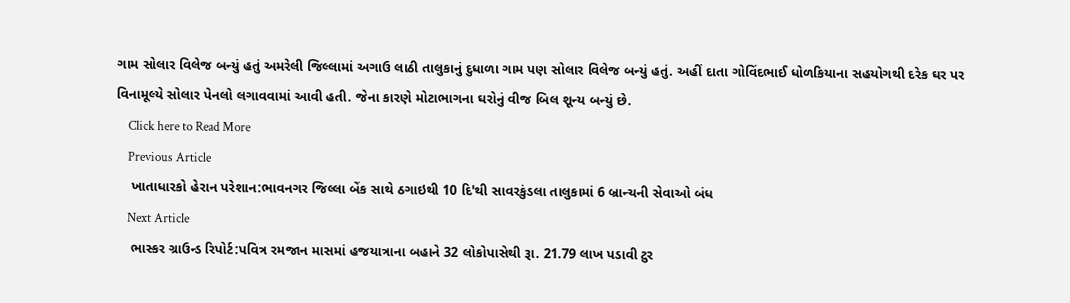ગામ સોલાર વિલેજ બન્યું હતું અમરેલી જિલ્લામાં અગાઉ લાઠી તાલુકાનું દુધાળા ગામ પણ સોલાર વિલેજ બન્યું હતું. અહીં દાતા ગોવિંદભાઈ ધોળકિયાના સહયોગથી દરેક ઘર પર વિનામૂલ્યે સોલાર પેનલો લગાવવામાં આવી હતી. જેના કારણે મોટાભાગના ઘરોનું વીજ બિલ શૂન્ય બન્યું છે.
    Click here to Read More
    Previous Article
    ખાતાધારકો હેરાન પરેશાન:ભાવનગર જિલ્લા બેંક સાથે ઠગાઇથી 10 દિ'થી સાવરકુંડલા તાલુકામાં 6 બ્રાન્ચની સેવાઓ બંધ
    Next Article
    ભાસ્કર ગ્રાઉન્ડ રિપોર્ટ:પવિત્ર રમજાન માસમાં હજયાત્રાના બહાને 32 લોકોપાસેથી રૂા. 21.79 લાખ પડાવી ટુર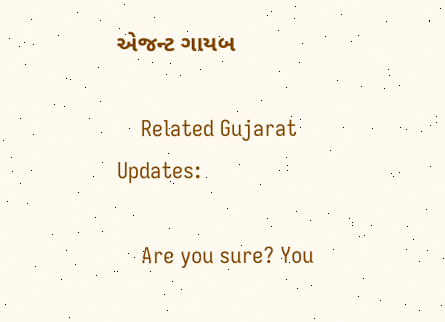એજન્ટ ગાયબ

    Related Gujarat Updates:

    Are you sure? You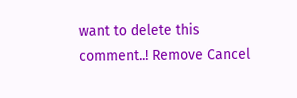want to delete this comment..! Remove Cancel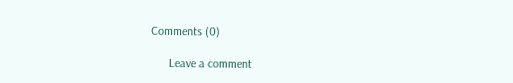Comments (0)

      Leave a comment